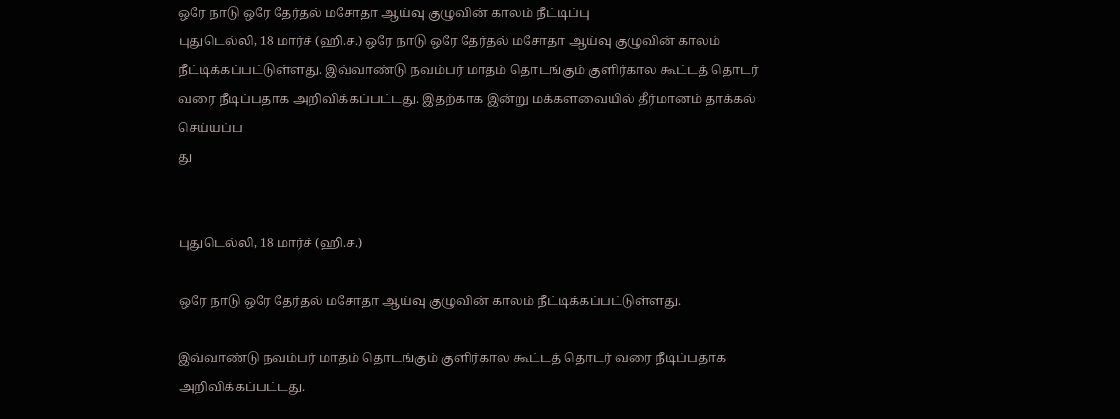ஒரே நாடு ஒரே தேர்தல் மசோதா ஆய்வு குழுவின் காலம் நீட்டிப்பு
புதுடெல்லி, 18 மார்ச் (ஹி.ச.) ஒரே நாடு ஒரே தேர்தல் மசோதா ஆய்வு குழுவின் காலம் நீட்டிக்கப்பட்டுள்ளது. இவ்வாண்டு நவம்பர் மாதம் தொடங்கும் குளிர்கால கூட்டத் தொடர் வரை நீடிப்பதாக அறிவிக்கப்பட்டது. இதற்காக இன்று மக்களவையில் தீர்மானம் தாக்கல் செய்யப்ப
து


புதுடெல்லி, 18 மார்ச் (ஹி.ச.)

ஒரே நாடு ஒரே தேர்தல் மசோதா ஆய்வு குழுவின் காலம் நீட்டிக்கப்பட்டுள்ளது.

இவ்வாண்டு நவம்பர் மாதம் தொடங்கும் குளிர்கால கூட்டத் தொடர் வரை நீடிப்பதாக அறிவிக்கப்பட்டது.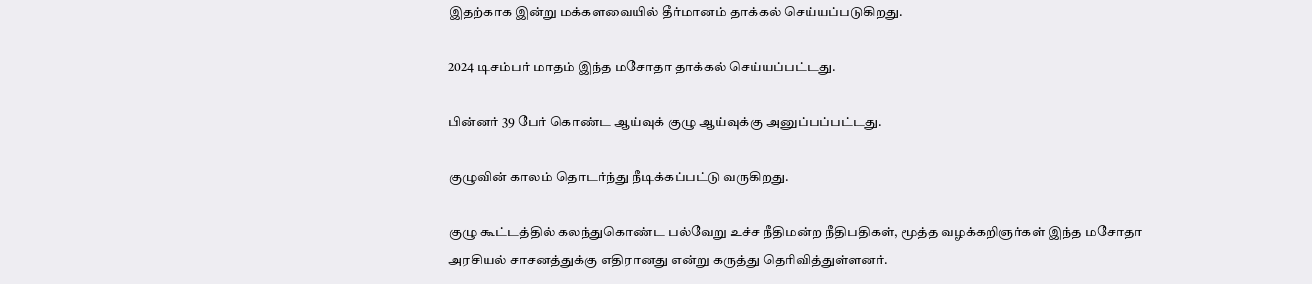இதற்காக இன்று மக்களவையில் தீர்மானம் தாக்கல் செய்யப்படுகிறது.

2024 டிசம்பர் மாதம் இந்த மசோதா தாக்கல் செய்யப்பட்டது.

பின்னர் 39 பேர் கொண்ட ஆய்வுக் குழு ஆய்வுக்கு அனுப்பப்பட்டது.

குழுவின் காலம் தொடர்ந்து நீடிக்கப்பட்டு வருகிறது.

குழு கூட்டத்தில் கலந்துகொண்ட பல்வேறு உச்ச நீதிமன்ற நீதிபதிகள், மூத்த வழக்கறிஞர்கள் இந்த மசோதா அரசியல் சாசனத்துக்கு எதிரானது என்று கருத்து தெரிவித்துள்ளனர்.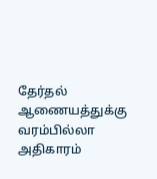தேர்தல் ஆணையத்துக்கு வரம்பில்லா அதிகாரம்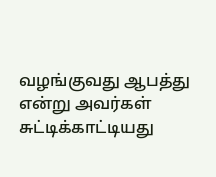வழங்குவது ஆபத்து என்று அவர்கள் சுட்டிக்காட்டியது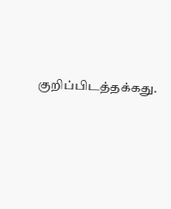குறிப்பிடத்தக்கது.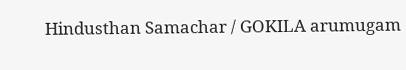Hindusthan Samachar / GOKILA arumugam